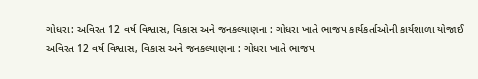ગોધરા: અવિરત 12 વર્ષ વિશ્વાસ, વિકાસ અને જનકલ્યાણના : ગોધરા ખાતે ભાજપ કાર્યકર્તાઓની કાર્યશાળા યોજાઈ
અવિરત 12 વર્ષ વિશ્વાસ, વિકાસ અને જનકલ્યાણના : ગોધરા ખાતે ભાજપ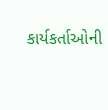કાર્યકર્તાઓની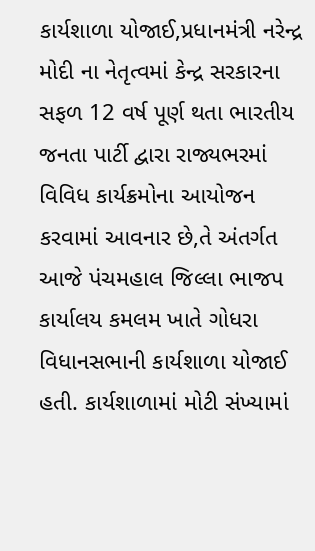કાર્યશાળા યોજાઈ,પ્રધાનમંત્રી નરેન્દ્ર મોદી ના નેતૃત્વમાં કેન્દ્ર સરકારના સફળ 12 વર્ષ પૂર્ણ થતા ભારતીય જનતા પાર્ટી દ્વારા રાજ્યભરમાં વિવિધ કાર્યક્રમોના આયોજન કરવામાં આવનાર છે,તે અંતર્ગત આજે પંચમહાલ જિલ્લા ભાજપ કાર્યાલય કમલમ ખાતે ગોધરા વિધાનસભાની કાર્યશાળા યોજાઈ હતી. કાર્યશાળામાં મોટી સંખ્યામાં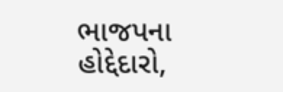ભાજપના હોદ્દેદારો,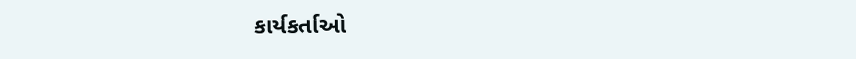કાર્યકર્તાઓ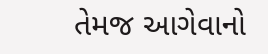તેમજ આગેવાનો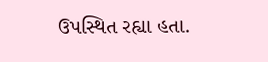ઉપસ્થિત રહ્યા હતા.